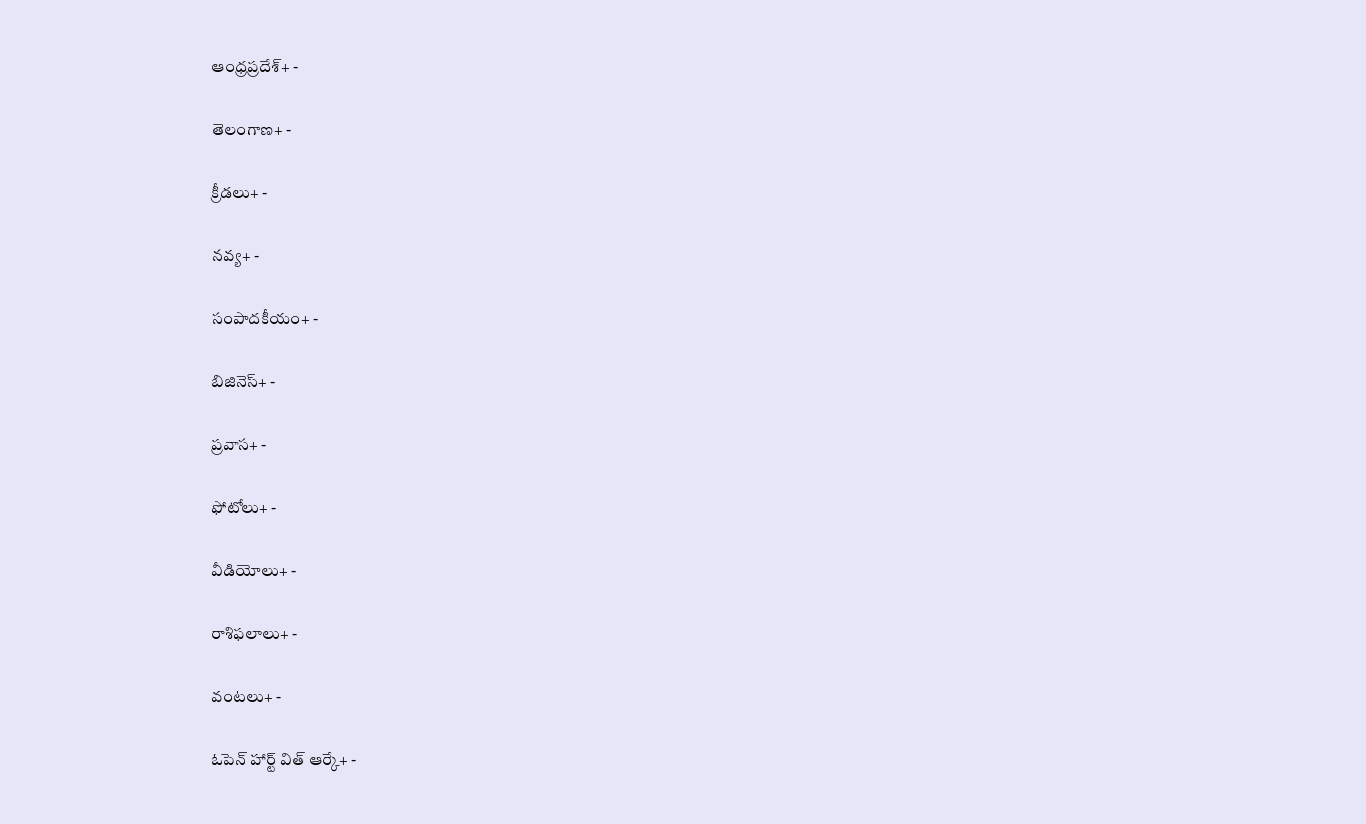ఆంధ్రప్రదేశ్+ -

తెలంగాణ+ -

క్రీడలు+ -

నవ్య+ -

సంపాదకీయం+ -

బిజినెస్+ -

ప్రవాస+ -

ఫోటోలు+ -

వీడియోలు+ -

రాశిఫలాలు+ -

వంటలు+ -

ఓపెన్ హార్ట్ విత్ ఆర్కే+ -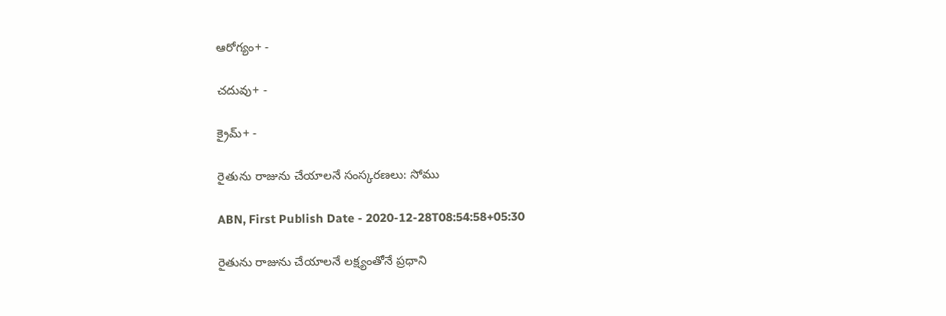ఆరోగ్యం+ -

చదువు+ -

క్రైమ్+ -

రైతును రాజును చేయాలనే సంస్కరణలు: సోము

ABN, First Publish Date - 2020-12-28T08:54:58+05:30

రైతును రాజును చేయాలనే లక్ష్యంతోనే ప్రధాని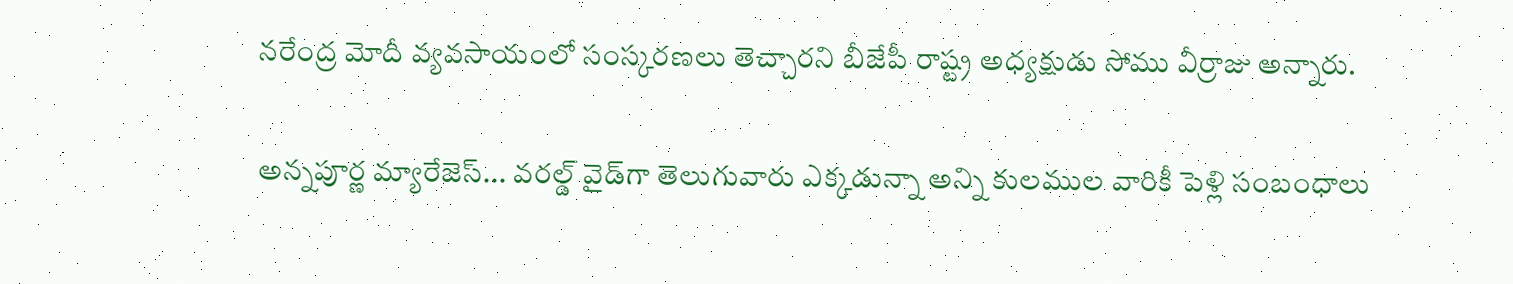నరేంద్ర మోదీ వ్యవసాయంలో సంస్కరణలు తెచ్చారని బీజేపీ రాష్ట్ర అధ్యక్షుడు సోము వీర్రాజు అన్నారు.

అన్నపూర్ణ మ్యారేజెస్... వరల్డ్ వైడ్‌గా తెలుగువారు ఎక్కడున్నా అన్ని కులముల వారికీ పెళ్లి సంబంధాలు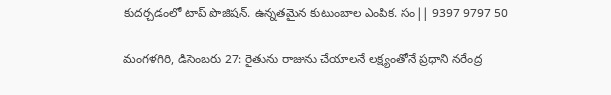కుదర్చడంలో టాప్ పొజిషన్. ఉన్నతమైన కుటుంబాల ఎంపిక. సం|| 9397 9797 50

మంగళగిరి, డిసెంబరు 27: రైతును రాజును చేయాలనే లక్ష్యంతోనే ప్రధాని నరేంద్ర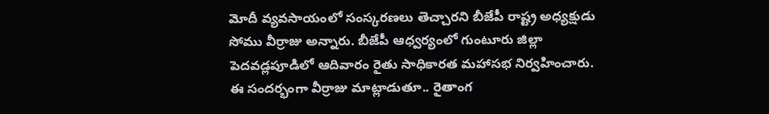మోదీ వ్యవసాయంలో సంస్కరణలు తెచ్చారని బీజేపీ రాష్ట్ర అధ్యక్షుడు సోము వీర్రాజు అన్నారు. బీజేపీ ఆధ్వర్యంలో గుంటూరు జిల్లా పెదవడ్లపూడిలో ఆదివారం రైతు సాధికారత మహాసభ నిర్వహించారు. ఈ సందర్భంగా వీర్రాజు మాట్లాడుతూ.. రైతాంగ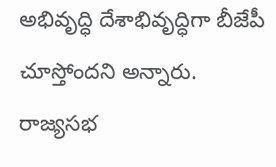అభివృద్ధి దేశాభివృద్ధిగా బీజేపీ చూస్తోందని అన్నారు. రాజ్యసభ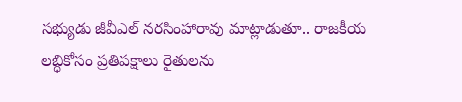సభ్యుడు జీవీఎల్‌ నరసింహారావు మాట్లాడుతూ.. రాజకీయ లబ్ధికోసం ప్రతిపక్షాలు రైతులను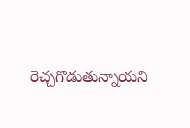రెచ్చగొడుతున్నాయని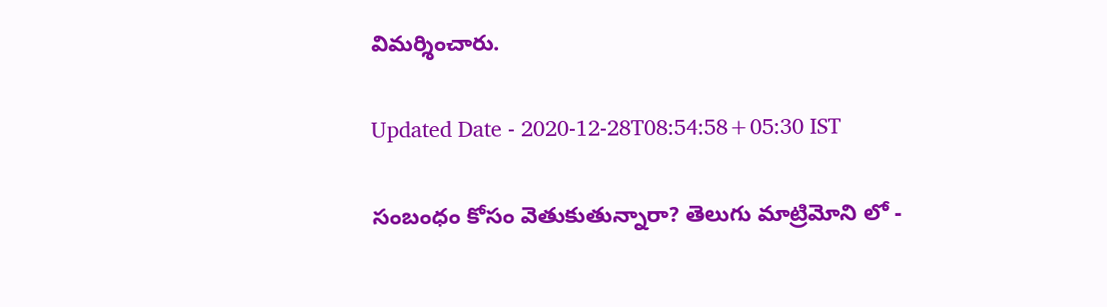విమర్శించారు.

Updated Date - 2020-12-28T08:54:58+05:30 IST

సంబంధం కోసం వెతుకుతున్నారా? తెలుగు మాట్రిమోని లో -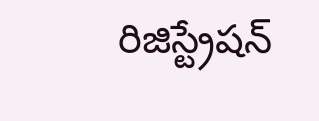రిజిస్ట్రేషన్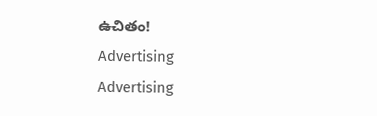ఉచితం!
Advertising
Advertising